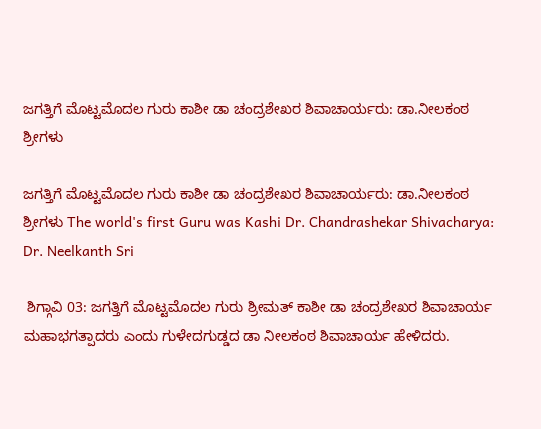ಜಗತ್ತಿಗೆ ಮೊಟ್ಟಮೊದಲ ಗುರು ಕಾಶೀ ಡಾ ಚಂದ್ರಶೇಖರ ಶಿವಾಚಾರ್ಯರು: ಡಾ.ನೀಲಕಂಠ ಶ್ರೀಗಳು

ಜಗತ್ತಿಗೆ ಮೊಟ್ಟಮೊದಲ ಗುರು ಕಾಶೀ ಡಾ ಚಂದ್ರಶೇಖರ ಶಿವಾಚಾರ್ಯರು: ಡಾ.ನೀಲಕಂಠ ಶ್ರೀಗಳು The world's first Guru was Kashi Dr. Chandrashekar Shivacharya: Dr. Neelkanth Sri

 ಶಿಗ್ಗಾವಿ 03: ಜಗತ್ತಿಗೆ ಮೊಟ್ಟಮೊದಲ ಗುರು ಶ್ರೀಮತ್ ಕಾಶೀ ಡಾ ಚಂದ್ರಶೇಖರ ಶಿವಾಚಾರ್ಯ ಮಹಾಭಗತ್ಪಾದರು ಎಂದು ಗುಳೇದಗುಡ್ಡದ ಡಾ ನೀಲಕಂಠ ಶಿವಾಚಾರ್ಯ ಹೇಳಿದರು.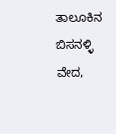ತಾಲೂಕಿನ ಬಿಸನಳ್ಳಿ ವೇದ,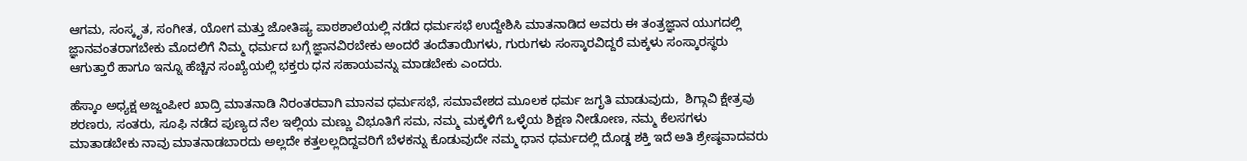ಆಗಮ, ಸಂಸ್ಕೃತ, ಸಂಗೀತ, ಯೋಗ ಮತ್ತು ಜೋತಿಷ್ಯ ಪಾಠಶಾಲೆಯಲ್ಲಿ ನಡೆದ ಧರ್ಮಸಭೆ ಉದ್ದೇಶಿಸಿ ಮಾತನಾಡಿದ ಅವರು ಈ ತಂತ್ರಜ್ಞಾನ ಯುಗದಲ್ಲಿ ಜ್ಞಾನವಂತರಾಗಬೇಕು ಮೊದಲಿಗೆ ನಿಮ್ಮ ಧರ್ಮದ ಬಗ್ಗೆ ಜ್ಞಾನವಿರಬೇಕು ಅಂದರೆ ತಂದೆತಾಯಿಗಳು, ಗುರುಗಳು ಸಂಸ್ಕಾರವಿದ್ದರೆ ಮಕ್ಕಳು ಸಂಸ್ಕಾರಸ್ಥರು ಆಗುತ್ತಾರೆ ಹಾಗೂ ಇನ್ನೂ ಹೆಚ್ಚಿನ ಸಂಖ್ಯೆಯಲ್ಲಿ ಭಕ್ತರು ಧನ ಸಹಾಯವನ್ನು ಮಾಡಬೇಕು ಎಂದರು.

ಹೆಸ್ಕಾಂ ಅಧ್ಯಕ್ಷ ಅಜ್ಜಂಪೀರ ಖಾದ್ರಿ ಮಾತನಾಡಿ ನಿರಂತರವಾಗಿ ಮಾನವ ಧರ್ಮಸಭೆ, ಸಮಾವೇಶದ ಮೂಲಕ ಧರ್ಮ ಜಗೃತಿ ಮಾಡುವುದು,  ಶಿಗ್ಗಾವಿ ಕ್ಷೇತ್ರವು ಶರಣರು, ಸಂತರು, ಸೂಫಿ ನಡೆದ ಪುಣ್ಯದ ನೆಲ ಇಲ್ಲಿಯ ಮಣ್ಣು ವಿಭೂತಿಗೆ ಸಮ, ನಮ್ಮ ಮಕ್ಕಳಿಗೆ ಒಳ್ಳೆಯ ಶಿಕ್ಷಣ ನೀಡೋಣ, ನಮ್ಮ ಕೆಲಸಗಳು ಮಾತಾಡಬೇಕು ನಾವು ಮಾತನಾಡಬಾರದು ಅಲ್ಲದೇ ಕತ್ತಲಲ್ಲದಿದ್ದವರಿಗೆ ಬೆಳಕನ್ನು ಕೊಡುವುದೇ ನಮ್ಮ ಧಾನ ಧರ್ಮದಲ್ಲಿ ದೊಡ್ಡ ಶಕ್ತಿ ಇದೆ ಅತಿ ಶ್ರೇಷ್ಠವಾದವರು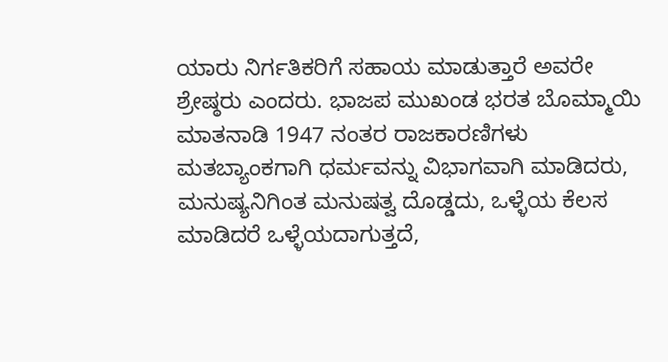ಯಾರು ನಿರ್ಗತಿಕರಿಗೆ ಸಹಾಯ ಮಾಡುತ್ತಾರೆ ಅವರೇ ಶ್ರೇಷ್ಠರು ಎಂದರು. ಭಾಜಪ ಮುಖಂಡ ಭರತ ಬೊಮ್ಮಾಯಿ ಮಾತನಾಡಿ 1947 ನಂತರ ರಾಜಕಾರಣಿಗಳು ಮತಬ್ಯಾಂಕಗಾಗಿ ಧರ್ಮವನ್ನು ವಿಭಾಗವಾಗಿ ಮಾಡಿದರು,  ಮನುಷ್ಯನಿಗಿಂತ ಮನುಷತ್ವ ದೊಡ್ಡದು, ಒಳ್ಳೆಯ ಕೆಲಸ ಮಾಡಿದರೆ ಒಳ್ಳೆಯದಾಗುತ್ತದೆ,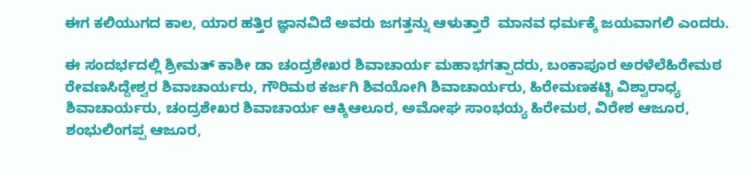ಈಗ ಕಲಿಯುಗದ ಕಾಲ, ಯಾರ ಹತ್ತಿರ ಜ್ಞಾನವಿದೆ ಅವರು ಜಗತ್ತನ್ನು ಆಳುತ್ತಾರೆ  ಮಾನವ ಧರ್ಮಕ್ಕೆ ಜಯವಾಗಲಿ ಎಂದರು.

ಈ ಸಂದರ್ಭದಲ್ಲಿ ಶ್ರೀಮತ್ ಕಾಶೀ ಡಾ ಚಂದ್ರಶೇಖರ ಶಿವಾಚಾರ್ಯ ಮಹಾಭಗತ್ಪಾದರು, ಬಂಕಾಪೂರ ಅರಳೆಲೆಹಿರೇಮಠ ರೇವಣಸಿದ್ದೇಶ್ವರ ಶಿವಾಚಾರ್ಯರು, ಗೌರಿಮಠ ಕರ್ಜಗಿ ಶಿವಯೋಗಿ ಶಿವಾಚಾರ್ಯರು, ಹಿರೇಮಣಕಟ್ಟಿ ವಿಶ್ವಾರಾಧ್ಯ ಶಿವಾಚಾರ್ಯರು, ಚಂದ್ರಶೇಖರ ಶಿವಾಚಾರ್ಯ ಆಕ್ಕಿಆಲೂರ, ಅಮೋಘ ಸಾಂಭಯ್ಯ ಹಿರೇಮಠ, ವಿರೇಶ ಆಜೂರ, ಶಂಭುಲಿಂಗಪ್ಪ ಆಜೂರ,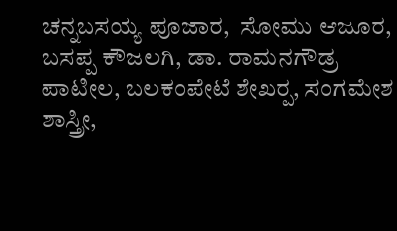ಚನ್ನಬಸಯ್ಯ ಪೂಜಾರ,  ಸೋಮು ಆಜೂರ, ಬಸಪ್ಪ ಕೌಜಲಗಿ, ಡಾ. ರಾಮನಗೌಡ್ರ ಪಾಟೀಲ, ಬಲಕಂಪೇಟೆ ಶೇಖರ‍್ಪ, ಸಂಗಮೇಶ ಶಾಸ್ತ್ರೀ,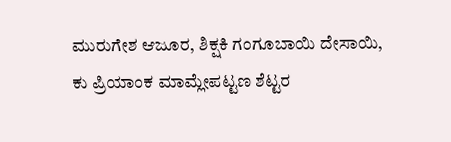ಮುರುಗೇಶ ಆಜೂರ, ಶಿಕ್ಷಕಿ ಗಂಗೂಬಾಯಿ ದೇಸಾಯಿ, ಕು ಪ್ರಿಯಾಂಕ ಮಾಮ್ಲೇಪಟ್ಟಣ ಶೆಟ್ಟರ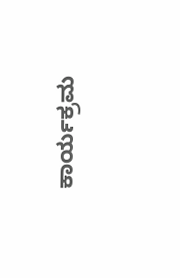ಕಾರ್ಯಕ್ರಮ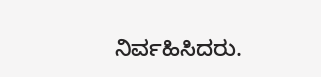ನಿರ್ವಹಿಸಿದರು.